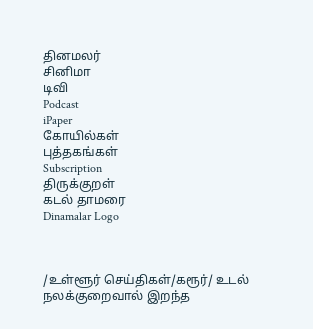தினமலர்
சினிமா
டிவி
Podcast
iPaper
கோயில்கள்
புத்தகங்கள்
Subscription
திருக்குறள்
கடல் தாமரை
Dinamalar Logo



/உள்ளூர் செய்திகள்/கரூர்/ உடல் நலக்குறைவால் இறந்த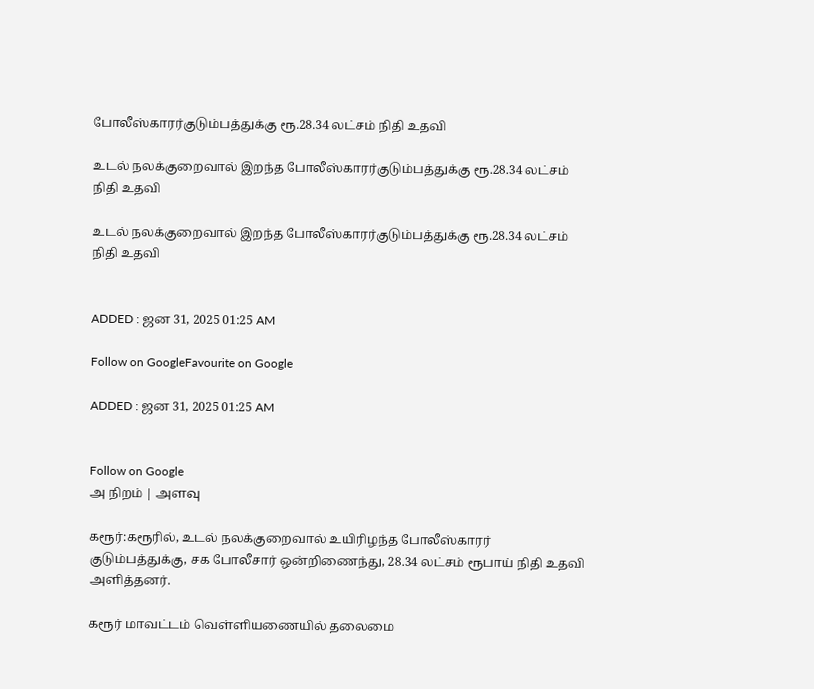போலீஸ்காரர்குடும்பத்துக்கு ரூ.28.34 லட்சம் நிதி உதவி

உடல் நலக்குறைவால் இறந்த போலீஸ்காரர்குடும்பத்துக்கு ரூ.28.34 லட்சம் நிதி உதவி

உடல் நலக்குறைவால் இறந்த போலீஸ்காரர்குடும்பத்துக்கு ரூ.28.34 லட்சம் நிதி உதவி


ADDED : ஜன 31, 2025 01:25 AM

Follow on GoogleFavourite on Google

ADDED : ஜன 31, 2025 01:25 AM


Follow on Google
அ நிறம் | அளவு

கரூர்:கரூரில், உடல் நலக்குறைவால் உயிரிழந்த போலீஸ்காரர் குடும்பத்துக்கு, சக போலீசார் ஒன்றிணைந்து, 28.34 லட்சம் ரூபாய் நிதி உதவி அளித்தனர்.

கரூர் மாவட்டம் வெள்ளியணையில் தலைமை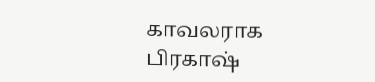காவலராக பிரகாஷ்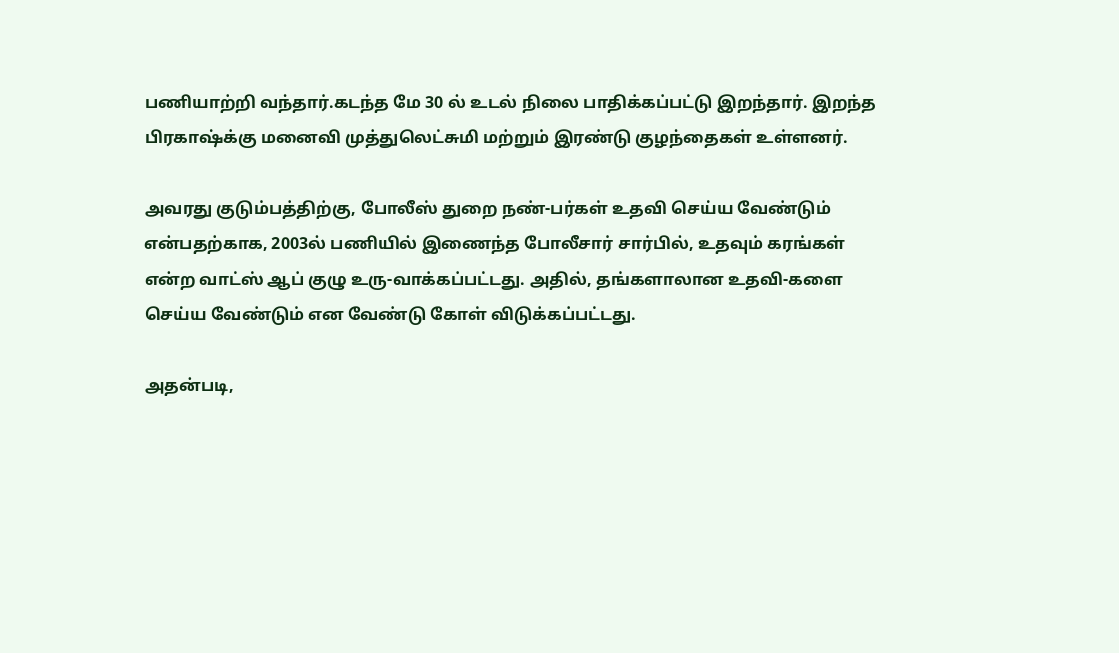பணியாற்றி வந்தார்.கடந்த மே 30 ல் உடல் நிலை பாதிக்கப்பட்டு இறந்தார். இறந்த பிரகாஷ்க்கு மனைவி முத்துலெட்சுமி மற்றும் இரண்டு குழந்தைகள் உள்ளனர்.

அவரது குடும்பத்திற்கு, போலீஸ் துறை நண்-பர்கள் உதவி செய்ய வேண்டும் என்பதற்காக, 2003ல் பணியில் இணைந்த போலீசார் சார்பில், உதவும் கரங்கள் என்ற வாட்ஸ் ஆப் குழு உரு-வாக்கப்பட்டது. அதில், தங்களாலான உதவி-களை செய்ய வேண்டும் என வேண்டு கோள் விடுக்கப்பட்டது.

அதன்படி,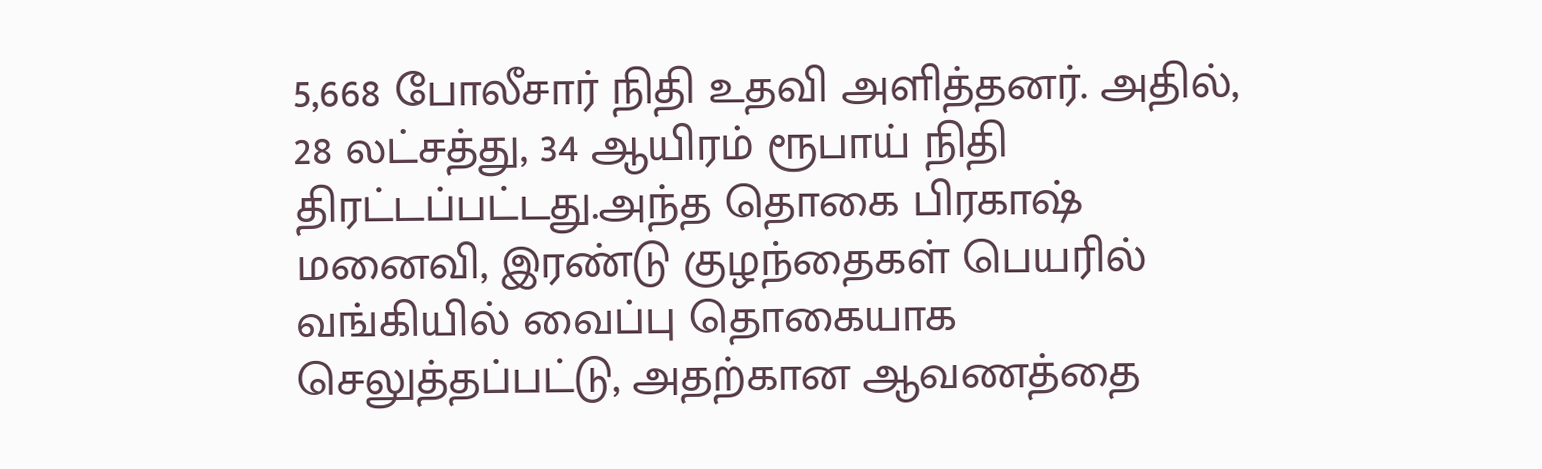5,668 போலீசார் நிதி உதவி அளித்தனர். அதில், 28 லட்சத்து, 34 ஆயிரம் ரூபாய் நிதி திரட்டப்பட்டது.அந்த தொகை பிரகாஷ் மனைவி, இரண்டு குழந்தைகள் பெயரில் வங்கியில் வைப்பு தொகையாக செலுத்தப்பட்டு, அதற்கான ஆவணத்தை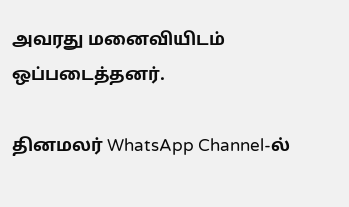அவரது மனைவியிடம் ஒப்படைத்தனர்.

தினமலர் WhatsApp Channel-ல்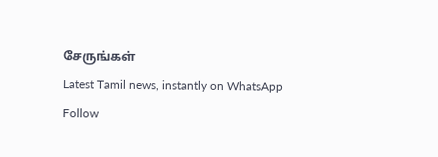சேருங்கள்
Latest Tamil news, instantly on WhatsApp
Follow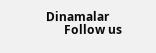Dinamalar
      Follow us